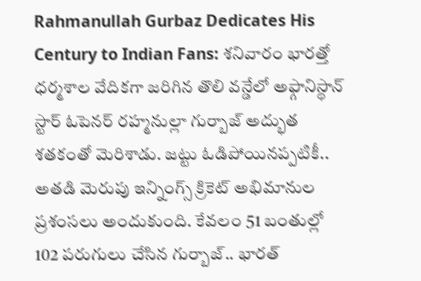Rahmanullah Gurbaz Dedicates His Century to Indian Fans: శనివారం భారత్తో ధర్మశాల వేదికగా జరిగిన తొలి వన్డేలో అఫ్గానిస్థాన్ స్టార్ ఓపెనర్ రహ్మనుల్లా గుర్బాజ్ అద్భుత శతకంతో మెరిశాడు. జట్టు ఓడిపోయినప్పటికీ.. అతడి మెరుపు ఇన్నింగ్స్ క్రికెట్ అభిమానుల ప్రశంసలు అందుకుంది. కేవలం 51 బంతుల్లో 102 పరుగులు చేసిన గుర్బాజ్.. భారత్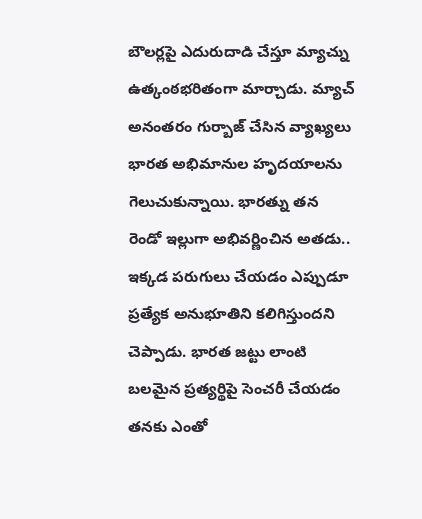బౌలర్లపై ఎదురుదాడి చేస్తూ మ్యాచ్ను ఉత్కంఠభరితంగా మార్చాడు. మ్యాచ్ అనంతరం గుర్బాజ్ చేసిన వ్యాఖ్యలు భారత అభిమానుల హృదయాలను గెలుచుకున్నాయి. భారత్ను తన రెండో ఇల్లుగా అభివర్ణించిన అతడు.. ఇక్కడ పరుగులు చేయడం ఎప్పుడూ ప్రత్యేక అనుభూతిని కలిగిస్తుందని చెప్పాడు. భారత జట్టు లాంటి బలమైన ప్రత్యర్థిపై సెంచరీ చేయడం తనకు ఎంతో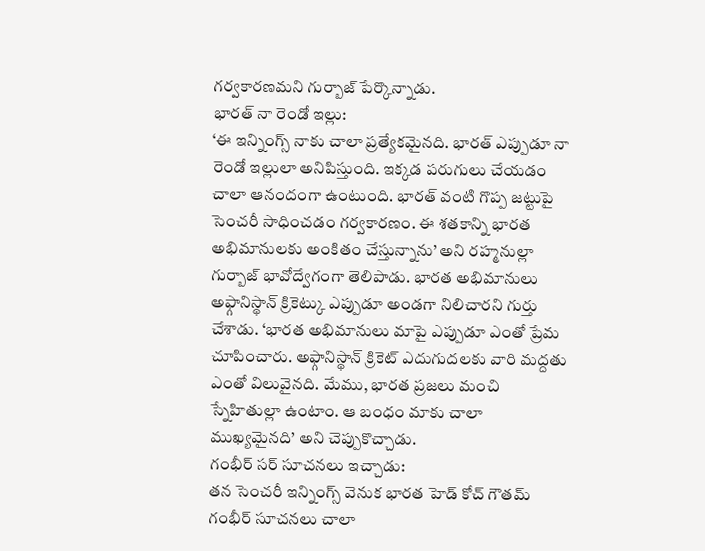గర్వకారణమని గుర్బాజ్ పేర్కొన్నాడు.
భారత్ నా రెండో ఇల్లు:
‘ఈ ఇన్నింగ్స్ నాకు చాలా ప్రత్యేకమైనది. భారత్ ఎప్పుడూ నా రెండో ఇల్లులా అనిపిస్తుంది. ఇక్కడ పరుగులు చేయడం చాలా ఆనందంగా ఉంటుంది. భారత్ వంటి గొప్ప జట్టుపై సెంచరీ సాధించడం గర్వకారణం. ఈ శతకాన్ని భారత అభిమానులకు అంకితం చేస్తున్నాను’ అని రహ్మనుల్లా గుర్బాజ్ భావోద్వేగంగా తెలిపాడు. భారత అభిమానులు అఫ్గానిస్థాన్ క్రికెట్కు ఎప్పుడూ అండగా నిలిచారని గుర్తు చేశాడు. ‘భారత అభిమానులు మాపై ఎప్పుడూ ఎంతో ప్రేమ చూపించారు. అఫ్గానిస్థాన్ క్రికెట్ ఎదుగుదలకు వారి మద్దతు ఎంతో విలువైనది. మేము, భారత ప్రజలు మంచి స్నేహితుల్లా ఉంటాం. ఆ బంధం మాకు చాలా ముఖ్యమైనది’ అని చెప్పుకొచ్చాడు.
గంభీర్ సర్ సూచనలు ఇచ్చాడు:
తన సెంచరీ ఇన్నింగ్స్ వెనుక భారత హెడ్ కోచ్ గౌతమ్ గంభీర్ సూచనలు చాలా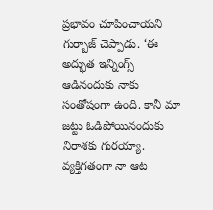ప్రభావం చూపించాయని గుర్బాజ్ చెప్పాడు. ‘ఈ అద్భుత ఇన్నింగ్స్ ఆడినందుకు నాకు సంతోషంగా ఉంది. కానీ మా జట్టు ఓడిపోయినందుకు నిరాశకు గురయ్యా. వ్యక్తిగతంగా నా ఆట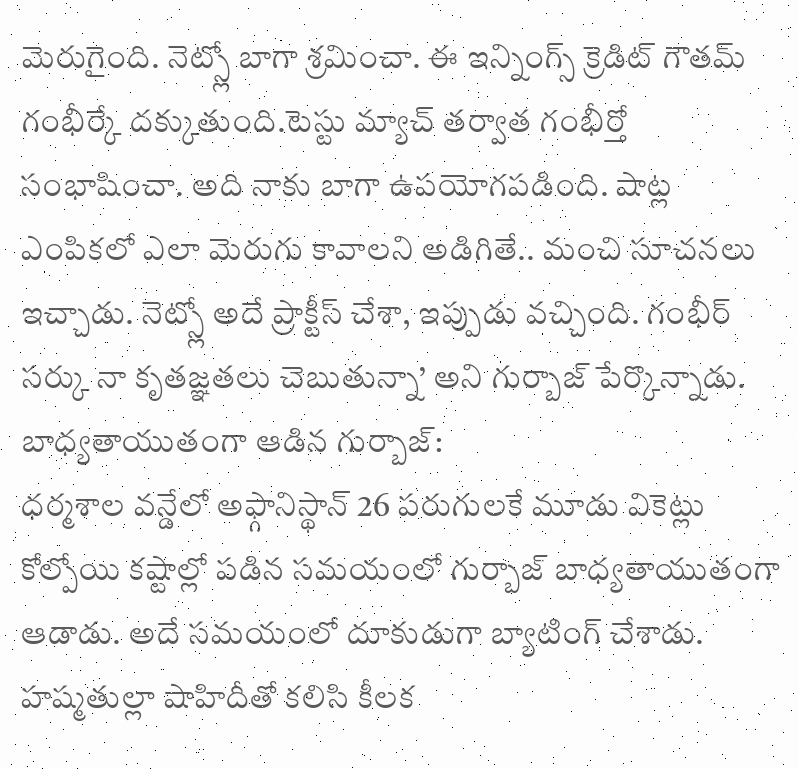మెరుగైంది. నెట్స్లో బాగా శ్రమించా. ఈ ఇన్నింగ్స్ క్రెడిట్ గౌతమ్ గంభీర్కే దక్కుతుంది.టెస్టు మ్యాచ్ తర్వాత గంభీర్తో సంభాషించా. అది నాకు బాగా ఉపయోగపడింది. షాట్ల ఎంపికలో ఎలా మెరుగు కావాలని అడిగితే.. మంచి సూచనలు ఇచ్చాడు. నెట్స్లో అదే ప్రాక్టీస్ చేశా, ఇప్పుడు వచ్చింది. గంభీర్ సర్కు నా కృతజ్ఞతలు చెబుతున్నా’ అని గుర్బాజ్ పేర్కొన్నాడు.
బాధ్యతాయుతంగా ఆడిన గుర్బాజ్:
ధర్మశాల వన్డేలో అఫ్గానిస్థాన్ 26 పరుగులకే మూడు వికెట్లు కోల్పోయి కష్టాల్లో పడిన సమయంలో గుర్బాజ్ బాధ్యతాయుతంగా ఆడాడు. అదే సమయంలో దూకుడుగా బ్యాటింగ్ చేశాడు. హష్మతుల్లా షాహిదీతో కలిసి కీలక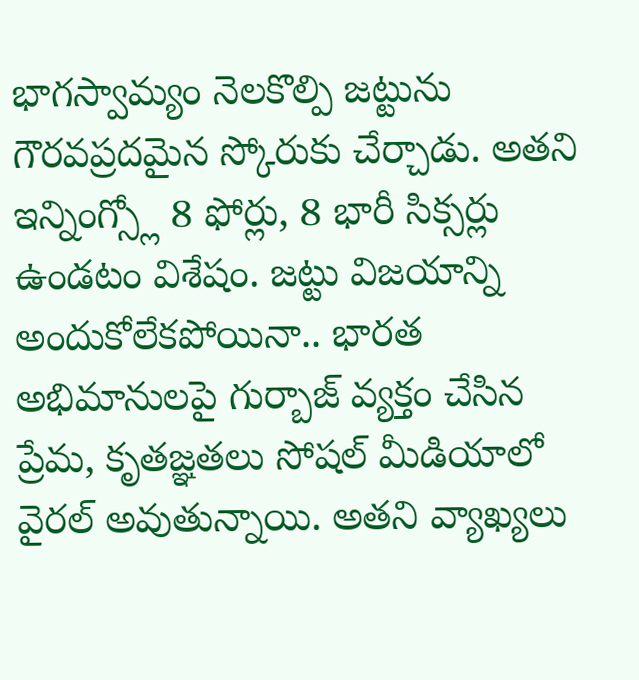భాగస్వామ్యం నెలకొల్పి జట్టును గౌరవప్రదమైన స్కోరుకు చేర్చాడు. అతని ఇన్నింగ్స్లో 8 ఫోర్లు, 8 భారీ సిక్సర్లు ఉండటం విశేషం. జట్టు విజయాన్ని అందుకోలేకపోయినా.. భారత అభిమానులపై గుర్బాజ్ వ్యక్తం చేసిన ప్రేమ, కృతజ్ఞతలు సోషల్ మీడియాలో వైరల్ అవుతున్నాయి. అతని వ్యాఖ్యలు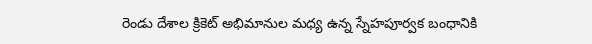రెండు దేశాల క్రికెట్ అభిమానుల మధ్య ఉన్న స్నేహపూర్వక బంధానికి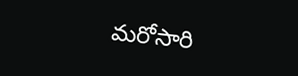మరోసారి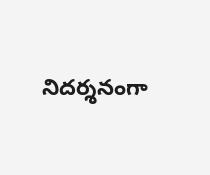నిదర్శనంగా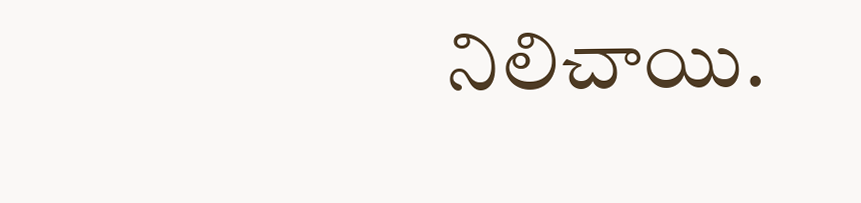నిలిచాయి.